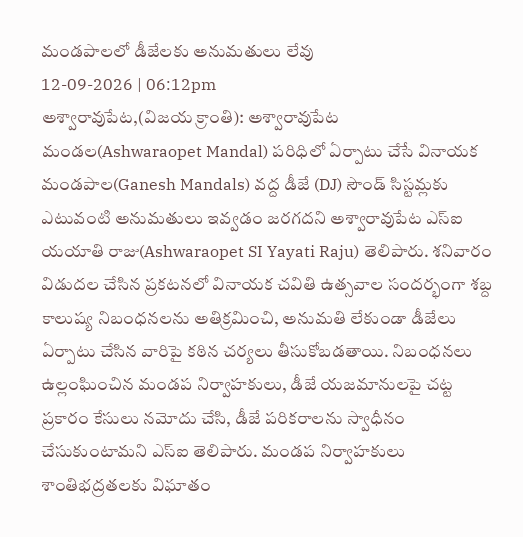మండపాలలో డీజేలకు అనుమతులు లేవు
12-09-2026 | 06:12pm
అశ్వారావుపేట,(విజయ క్రాంతి): అశ్వారావుపేట మండల(Ashwaraopet Mandal) పరిధిలో ఏర్పాటు చేసే వినాయక మండపాల(Ganesh Mandals) వద్ద డీజే (DJ) సౌండ్ సిస్టమ్లకు ఎటువంటి అనుమతులు ఇవ్వడం జరగదని అశ్వారావుపేట ఎస్ఐ యయాతి రాజు(Ashwaraopet SI Yayati Raju) తెలిపారు. శనివారం విడుదల చేసిన ప్రకటనలో వినాయక చవితి ఉత్సవాల సందర్భంగా శబ్ద కాలుష్య నిబంధనలను అతిక్రమించి, అనుమతి లేకుండా డీజేలు ఏర్పాటు చేసిన వారిపై కఠిన చర్యలు తీసుకోబడతాయి. నిబంధనలు ఉల్లంఘించిన మండప నిర్వాహకులు, డీజే యజమానులపై చట్ట ప్రకారం కేసులు నమోదు చేసి, డీజే పరికరాలను స్వాధీనం చేసుకుంటామని ఎస్ఐ తెలిపారు. మండప నిర్వాహకులు శాంతిభద్రతలకు విఘాతం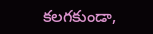కలగకుండా,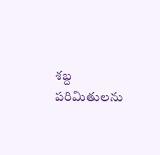శబ్ద పరిమితులను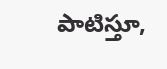పాటిస్తూ,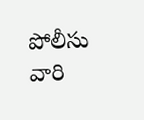పోలీసు వారి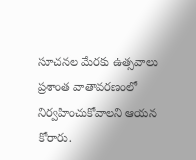సూచనల మేరకు ఉత్సవాలు ప్రశాంత వాతావరణంలో నిర్వహించుకోవాలని ఆయన కోరారు.